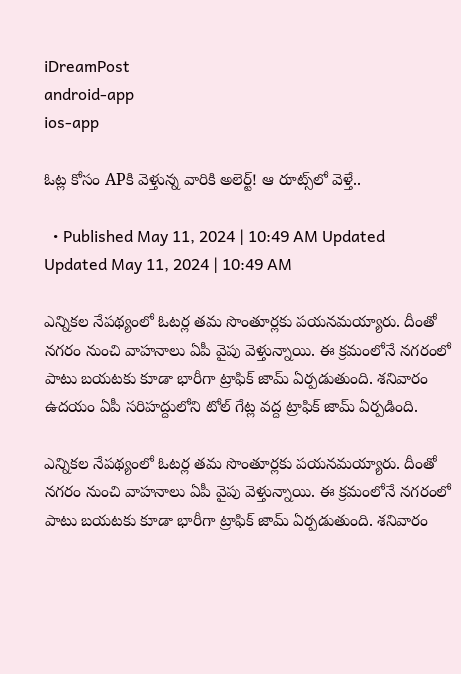iDreamPost
android-app
ios-app

ఓట్ల కోసం APకి వెళ్తున్న వారికి అలెర్ట్‌! ఆ రూట్స్‌లో వెళ్తే..

  • Published May 11, 2024 | 10:49 AM Updated Updated May 11, 2024 | 10:49 AM

ఎన్నికల నేపథ్యంలో ఓటర్ల తమ సొంతూర్లకు పయనమయ్యారు. దీంతో నగరం నుంచి వాహనాలు ఏపీ వైపు వెళ్తున్నాయి. ఈ క్రమంలోనే నగరంలో పాటు బయటకు కూడా భారీగా ట్రాఫిక్ జామ్ ఏర్పడుతుంది. శనివారం ఉదయం ఏపీ సరిహద్దులోని టోల్ గేట్ల వద్ద ట్రాఫిక్ జామ్ ఏర్పడింది.

ఎన్నికల నేపథ్యంలో ఓటర్ల తమ సొంతూర్లకు పయనమయ్యారు. దీంతో నగరం నుంచి వాహనాలు ఏపీ వైపు వెళ్తున్నాయి. ఈ క్రమంలోనే నగరంలో పాటు బయటకు కూడా భారీగా ట్రాఫిక్ జామ్ ఏర్పడుతుంది. శనివారం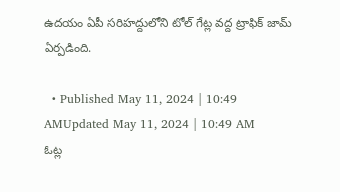ఉదయం ఏపీ సరిహద్దులోని టోల్ గేట్ల వద్ద ట్రాఫిక్ జామ్ ఏర్పడింది.

  • Published May 11, 2024 | 10:49 AMUpdated May 11, 2024 | 10:49 AM
ఓట్ల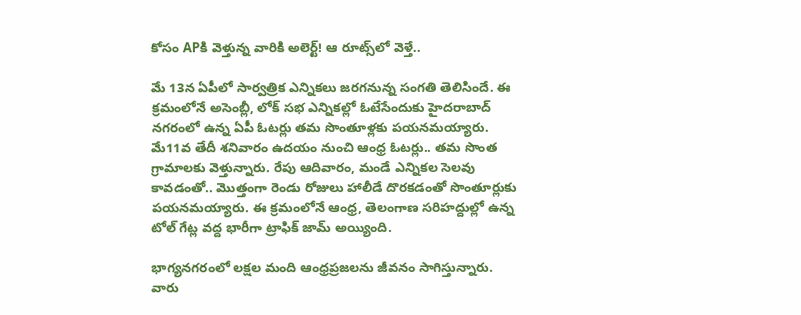కోసం APకి వెళ్తున్న వారికి అలెర్ట్‌! ఆ రూట్స్‌లో వెళ్తే..

మే 13న ఏపీలో సార్వత్రిక ఎన్నికలు జరగనున్న సంగతి తెలిసిందే. ఈ క్రమంలోనే అసెంబ్లీ, లోక్ సభ ఎన్నికల్లో ఓటేసేందుకు హైదరాబాద్ నగరంలో ఉన్న ఏపీ ఓటర్లు తమ సొంతూళ్లకు పయనమయ్యారు. మే11వ తేదీ శనివారం ఉదయం నుంచి ఆంధ్ర ఓటర్లు.. తమ సొంత గ్రామాలకు వెళ్తున్నారు. రేపు ఆదివారం, మండే ఎన్నికల సెలవు కావడంతో.. మొత్తంగా రెండు రోజులు హాలీడే దొరకడంతో సొంతూర్లుకు పయనమయ్యారు. ఈ క్రమంలోనే ఆంధ్ర, తెలంగాణ సరిహద్దుల్లో ఉన్న టోల్ గేట్ల వద్ద భారీగా ట్రాఫిక్ జామ్ అయ్యింది.

భాగ్యనగరంలో లక్షల మంది ఆంధ్రప్రజలను జీవనం సాగిస్తున్నారు. వారు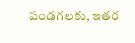పండగలకు, ఇతర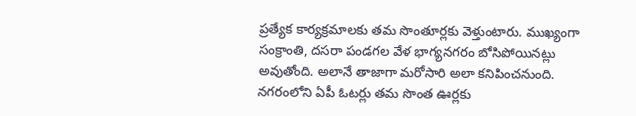ప్రత్యేక కార్యక్రమాలకు తమ సొంతూర్లకు వెళ్తుంటారు. ముఖ్యంగా సంక్రాంతి, దసరా పండగల వేళ భాగ్యనగరం బోసిపోయినట్లు అవుతోంది. అలానే తాజాగా మరోసారి అలా కనిపించనుంది. నగరంలోని ఏపీ ఓటర్లు తమ సొంత ఊర్లకు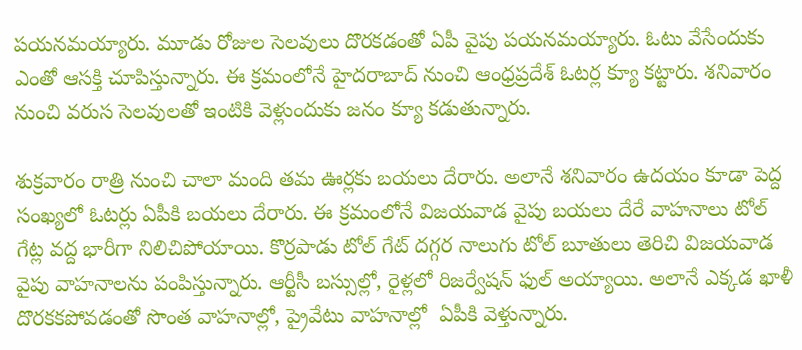పయనమయ్యారు. మూడు రోజుల సెలవులు దొరకడంతో ఏపీ వైపు పయనమయ్యారు. ఓటు వేసేందుకు ఎంతో ఆసక్తి చూపిస్తున్నారు. ఈ క్రమంలోనే హైదరాబాద్ నుంచి ఆంధ్రప్రదేశ్ ఓటర్ల క్యూ కట్టారు. శనివారం నుంచి వరుస సెలవులతో ఇంటికి వెళ్లుందుకు జనం క్యూ కడుతున్నారు.

శుక్రవారం రాత్రి నుంచి చాలా మంది తమ ఊర్లకు బయలు దేరారు. అలానే శనివారం ఉదయం కూడా పెద్ద సంఖ్యలో ఓటర్లు ఏపీకి బయలు దేరారు. ఈ క్రమంలోనే విజయవాడ వైపు బయలు దేరే వాహనాలు టోల్ గేట్ల వద్ద భారీగా నిలిచిపోయాయి. కొర్రపాడు టోల్ గేట్ దగ్గర నాలుగు టోల్ బూతులు తెరిచి విజయవాడ వైపు వాహనాలను పంపిస్తున్నారు. ఆర్టీసీ బస్సుల్లో, రైళ్లలో రిజర్వేషన్ ఫుల్ అయ్యాయి. అలానే ఎక్కడ ఖాళీ దొరకకపోవడంతో సొంత వాహనాల్లో, ప్రైవేటు వాహనాల్లో  ఏపీకి వెళ్తున్నారు.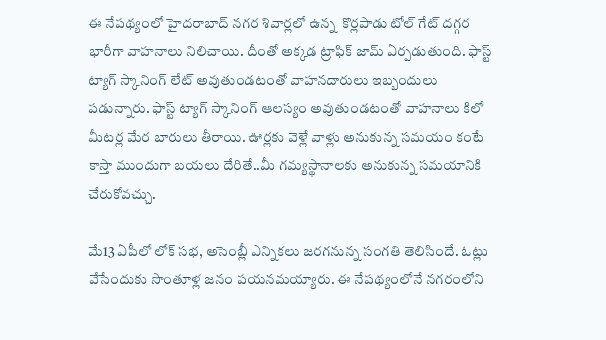ఈ నేపథ్యంలో హైదరాబాద్ నగర శివార్లలో ఉన్న  కొర్లపాడు టోల్ గేట్ దగ్గర  భారీగా వాహనాలు నిలిచాయి. దీంతో అక్కడ ట్రాఫిక్ జామ్ ఏర్పడుతుంది. ఫాస్ట్ ట్యాగ్ స్కానింగ్ లేట్ అవుతుండటంతో వాహనదారులు ఇబ్బందులు పడున్నారు. ఫాస్ట్ ట్యాగ్ స్కానింగ్ ఆలస్యం అవుతుండటంతో వాహనాలు కిలో మీటర్ల మేర బారులు తీరాయి. ఊర్లకు వెళ్లే వాళ్లు అనుకున్న సమయం కంటే కాస్తా ముందుగా బయలు దేరితే..మీ గమ్యస్థానాలకు అనుకున్న సమయానికి చేరుకోవచ్చు.

మే13 ఏపీలో లోక్ సభ, అసెంబ్లీ ఎన్నికలు జరగనున్న సంగతి తెలిసిందే. ఓట్లు వేసేందుకు సొంతూళ్ల జనం పయనమయ్యారు. ఈ నేపథ్యంలోనే నగరంలోని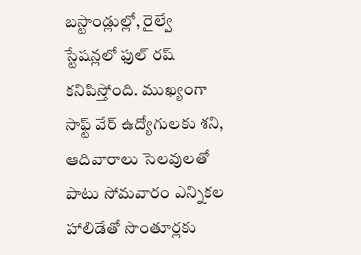బస్టాండ్లుల్లో, రైల్వే స్టేషన్లలో ఫుల్ రష్ కనిపిస్తోంది. ముఖ్యంగా సాఫ్ట్ వేర్ ఉద్యోగులకు శని, ఆదివారాలు సెలవులతో పాటు సోమవారం ఎన్నికల హాలిడేతో సొంతూర్లకు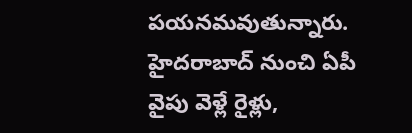పయనమవుతున్నారు. హైదరాబాద్ నుంచి ఏపీ వైపు వెళ్లే రైళ్లు,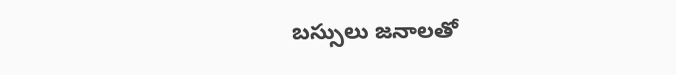బస్సులు జనాలతో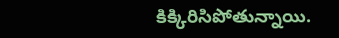కిక్కిరిసిపోతున్నాయి.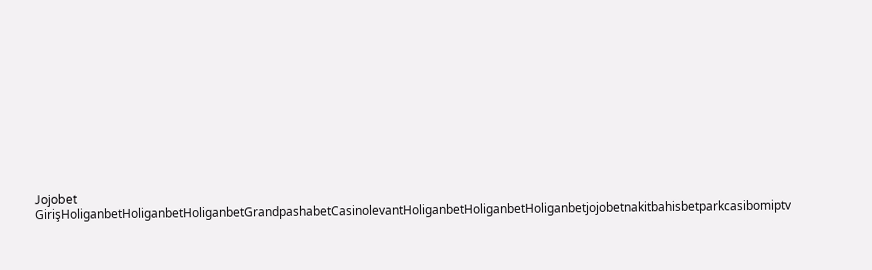Jojobet GirişHoliganbetHoliganbetHoliganbetGrandpashabetCasinolevantHoliganbetHoliganbetHoliganbetjojobetnakitbahisbetparkcasibomiptv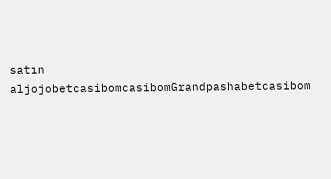satın aljojobetcasibomcasibomGrandpashabetcasibom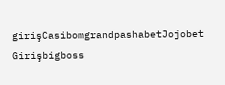girişCasibomgrandpashabetJojobet Girişbigboss